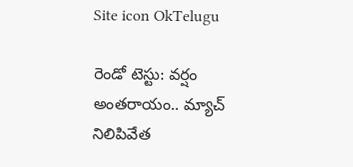Site icon OkTelugu

రెండో టెస్టు: వర్షం అంతరాయం.. మ్యాచ్ నిలిపివేత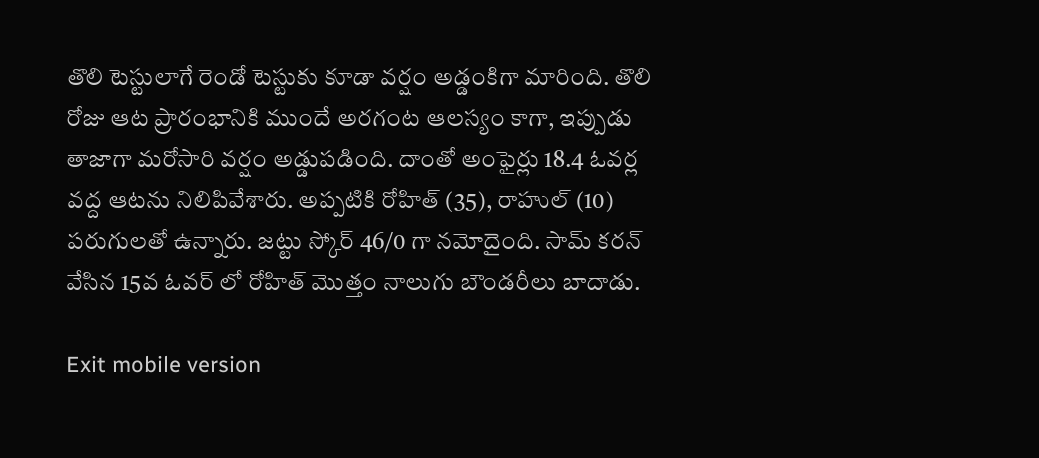తొలి టెస్టులాగే రెండో టెస్టుకు కూడా వర్షం అడ్డంకిగా మారింది. తొలి రోజు ఆట ప్రారంభానికి ముందే అరగంట ఆలస్యం కాగా, ఇప్పుడు తాజాగా మరోసారి వర్షం అడ్డుపడింది. దాంతో అంఫైర్లు 18.4 ఓవర్ల వద్ద ఆటను నిలిపివేశారు. అప్పటికి రోహిత్ (35), రాహుల్ (10) పరుగులతో ఉన్నారు. జట్టు స్కోర్ 46/0 గా నమోదైంది. సామ్ కరన్ వేసిన 15వ ఓవర్ లో రోహిత్ మొత్తం నాలుగు బౌండరీలు బాదాడు.

Exit mobile version